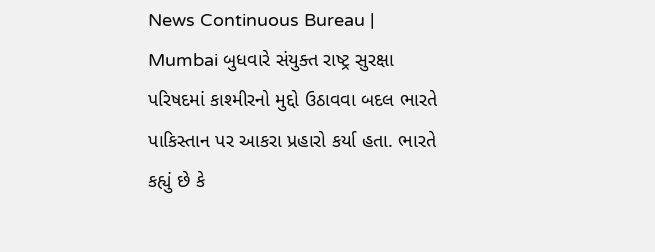News Continuous Bureau | Mumbai બુધવારે સંયુક્ત રાષ્ટ્ર સુરક્ષા પરિષદમાં કાશ્મીરનો મુદ્દો ઉઠાવવા બદલ ભારતે પાકિસ્તાન પર આકરા પ્રહારો કર્યા હતા. ભારતે કહ્યું છે કે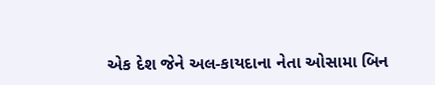એક દેશ જેને અલ-કાયદાના નેતા ઓસામા બિન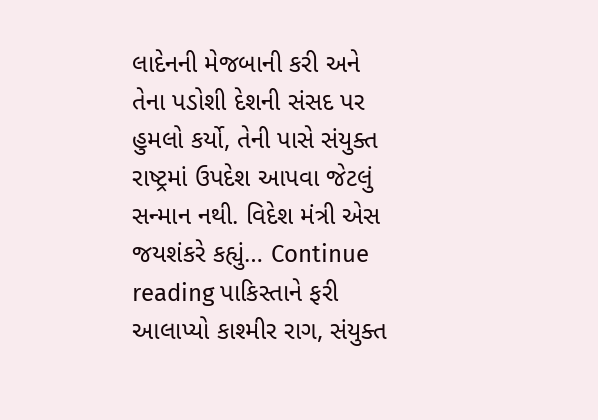લાદેનની મેજબાની કરી અને તેના પડોશી દેશની સંસદ પર હુમલો કર્યો, તેની પાસે સંયુક્ત રાષ્ટ્રમાં ઉપદેશ આપવા જેટલું સન્માન નથી. વિદેશ મંત્રી એસ જયશંકરે કહ્યું… Continue reading પાકિસ્તાને ફરી આલાપ્યો કાશ્મીર રાગ, સંયુક્ત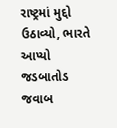રાષ્ટ્રમાં મુદ્દો ઉઠાવ્યો, ભારતે આપ્યો જડબાતોડ જવાબ